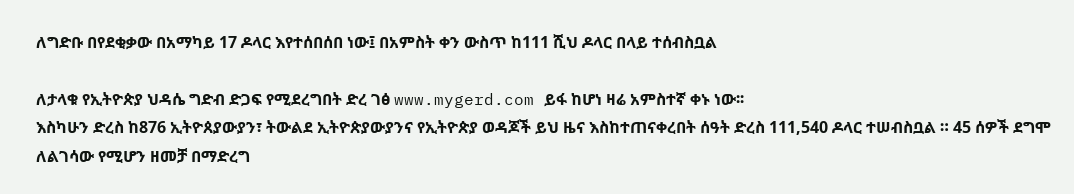ለግድቡ በየደቂቃው በአማካይ 17 ዶላር እየተሰበሰበ ነው፤ በአምስት ቀን ውስጥ ከ111 ሺህ ዶላር በላይ ተሰብስቧል

ለታላቁ የኢትዮጵያ ህዳሴ ግድብ ድጋፍ የሚደረግበት ድረ ገፅ www.mygerd.com ይፋ ከሆነ ዛሬ አምስተኛ ቀኑ ነው፡፡
እስካሁን ድረስ ከ876 ኢትዮጰያውያን፣ ትውልደ ኢትዮጵያውያንና የኢትዮጵያ ወዳጆች ይህ ዜና እስከተጠናቀረበት ሰዓት ድረስ 111,540 ዶላር ተሠብስቧል ። 45 ሰዎች ደግሞ ለልገሳው የሚሆን ዘመቻ በማድረግ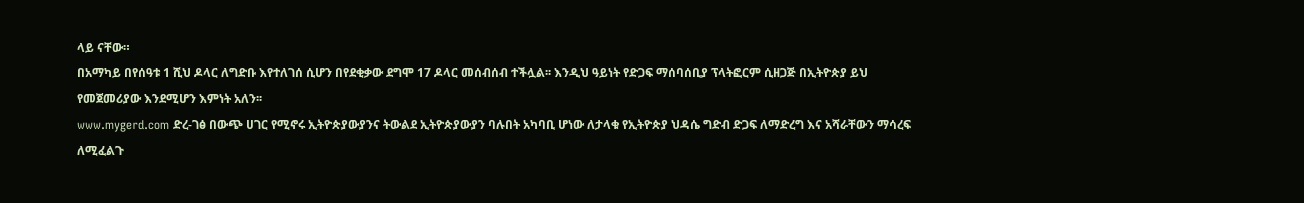ላይ ናቸው።
በአማካይ በየሰዓቱ 1 ሺህ ዶላር ለግድቡ እየተለገሰ ሲሆን በየደቂቃው ደግሞ 17 ዶላር መሰብሰብ ተችሏል፡፡ እንዲህ ዓይነት የድጋፍ ማሰባሰቢያ ፕላትፎርም ሲዘጋጅ በኢትዮጵያ ይህ የመጀመሪያው እንደሚሆን እምነት አለን፡፡
www.mygerd.com ድረ-ገፅ በውጭ ሀገር የሚኖሩ ኢትዮጵያውያንና ትውልደ ኢትዮጵያውያን ባሉበት አካባቢ ሆነው ለታላቁ የኢትዮጵያ ህዳሴ ግድብ ድጋፍ ለማድረግ እና አሻራቸውን ማሳረፍ ለሚፈልጉ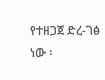የተዘጋጀ ድረ-ገፅ ነው ፡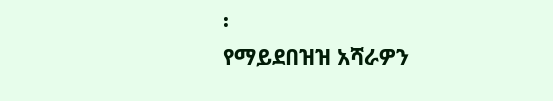፡
የማይደበዝዝ አሻራዎን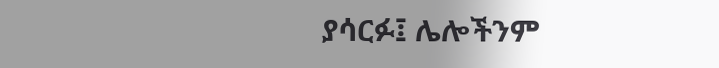ያሳርፉ፤ ሌሎችንም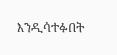እንዲሳተፉበት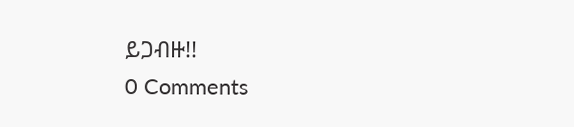ይጋብዙ!!
0 Comments